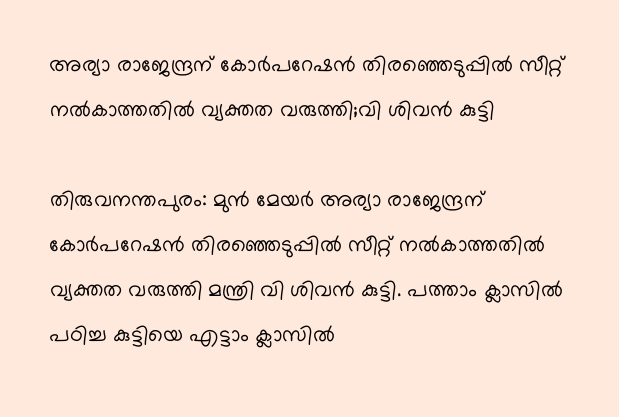അര്യാ രാജേന്ദ്രന് കോർപറേഷൻ തിരഞ്ഞെടുപ്പിൽ സീറ്റ് നൽകാത്തതിൽ വ്യക്തത വരുത്തി;വി ശിവൻ കുട്ടി

തിരുവനന്തപുരം: മുൻ മേയർ അര്യാ രാജേന്ദ്രന് കോർപറേഷൻ തിരഞ്ഞെടുപ്പിൽ സീറ്റ് നൽകാത്തതിൽ വ്യക്തത വരുത്തി മന്ത്രി വി ശിവൻ കുട്ടി. പത്താം ക്ലാസിൽ പഠിച്ച കുട്ടിയെ എട്ടാം ക്ലാസിൽ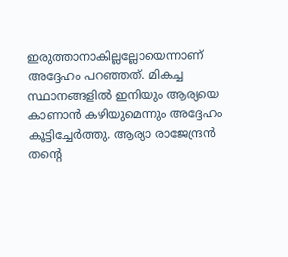ഇരുത്താനാകില്ലല്ലോയെന്നാണ് അദ്ദേഹം പറഞ്ഞത്. മികച്ച സ്ഥാനങ്ങളിൽ ഇനിയും ആര്യയെ കാണാൻ കഴിയുമെന്നും അദ്ദേഹം കൂട്ടിച്ചേര്‍ത്തു. ആര്യാ രാജേന്ദ്രൻ തന്റെ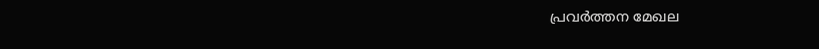പ്രവര്‍ത്തന മേഖല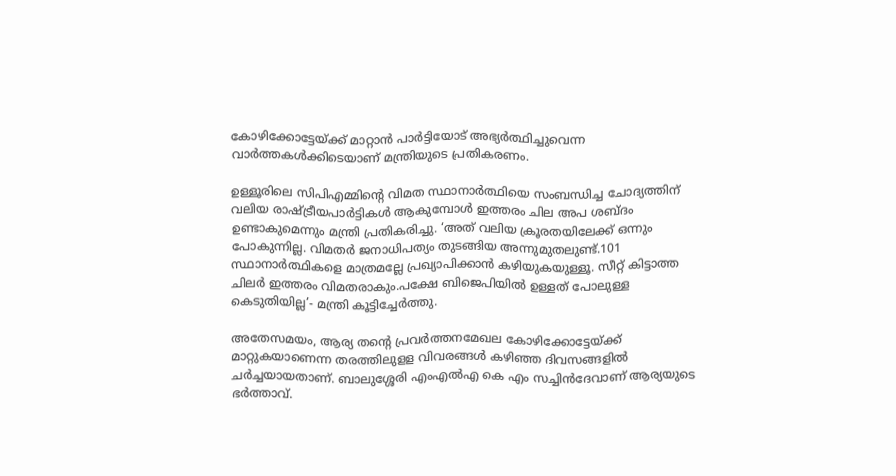കോഴിക്കോട്ടേയ്ക്ക് മാറ്റാന്‍ പാര്‍ട്ടിയോട് അഭ്യര്‍ത്ഥിച്ചുവെന്ന വാര്‍ത്തകള്‍ക്കിടെയാണ് മന്ത്രിയുടെ പ്രതികരണം.

ഉള്ളൂരിലെ സിപിഎമ്മിന്റെ വിമത സ്ഥാനാർത്ഥിയെ സംബന്ധിച്ച ചോദ്യത്തിന് വലിയ രാഷ്ട്രീയപാർട്ടികൾ ആകുമ്പോൾ ഇത്തരം ചില അപ ശബ്ദം ഉണ്ടാകുമെന്നും മന്ത്രി പ്രതികരിച്ചു. ‘അത് വലിയ ക്രൂരതയിലേക്ക് ഒന്നും പോകുന്നില്ല. വിമതർ ജനാധിപത്യം തുടങ്ങിയ അന്നുമുതലുണ്ട്.101 സ്ഥാനാർത്ഥികളെ മാത്രമല്ലേ പ്രഖ്യാപിക്കാൻ കഴിയുകയുള്ളൂ. സീറ്റ് കിട്ടാത്ത ചിലർ ഇത്തരം വിമതരാകും.പക്ഷേ ബിജെപിയിൽ ഉള്ളത് പോലുള്ള കെടുതിയില്ല’- മന്ത്രി കൂട്ടിച്ചേർത്തു.

അതേസമയം, ആര്യ തന്റെ പ്രവ‌ർത്തനമേഖല കോഴിക്കോട്ടേയ്ക്ക് മാറ്റുകയാണെന്ന തരത്തിലുളള വിവരങ്ങൾ കഴിഞ്ഞ ദിവസങ്ങളിൽ ചർച്ചയായതാണ്. ബാലുശ്ശേരി എംഎൽഎ കെ എം സച്ചിൻദേവാണ് ആര്യയുടെ ഭർത്താവ്.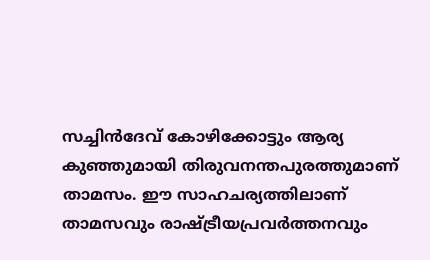സച്ചിൻദേവ് കോഴിക്കോട്ടും ആര്യ കുഞ്ഞുമായി തിരുവനന്തപുരത്തുമാണ് താമസം. ഈ സാഹചര്യത്തിലാണ് താമസവും രാഷ്ട്രീയപ്രവർത്തനവും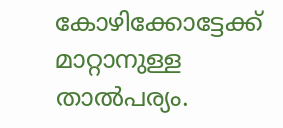കോഴിക്കോട്ടേക്ക് മാറ്റാനുള്ള താൽപര്യം.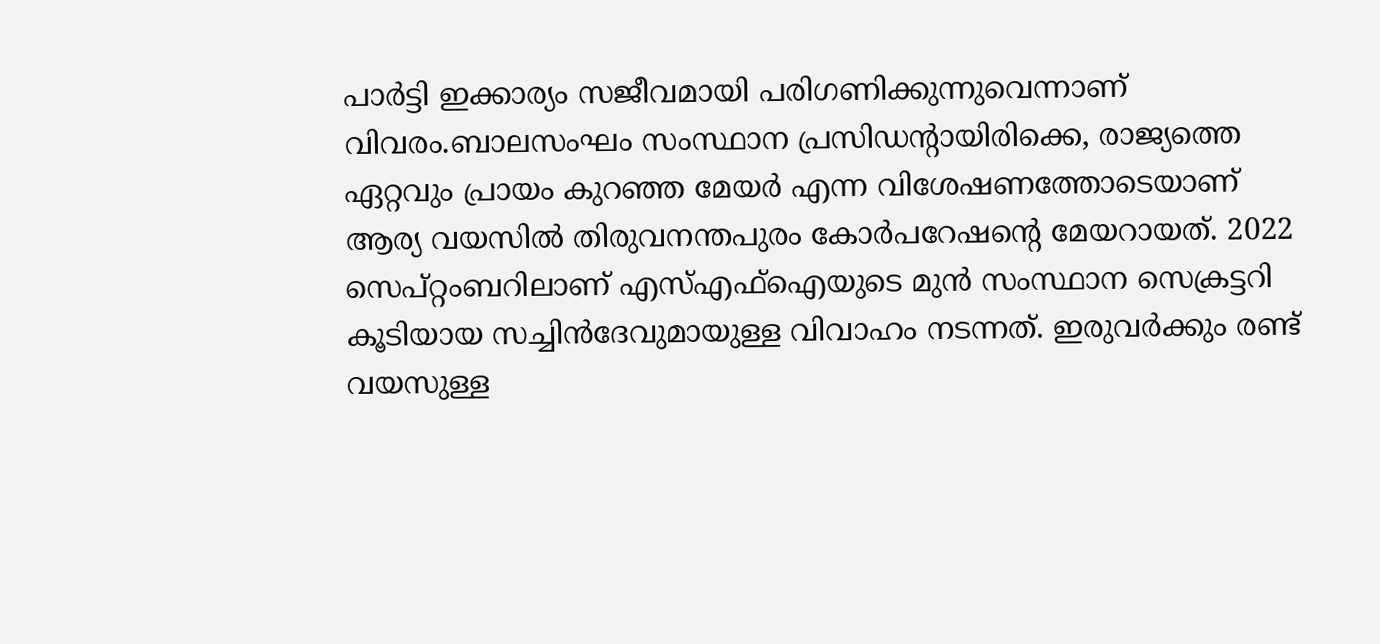പാർട്ടി ഇക്കാര്യം സജീവമായി പരിഗണിക്കുന്നുവെന്നാണ് വിവരം.ബാലസംഘം സംസ്ഥാന പ്രസിഡന്റായിരിക്കെ, രാജ്യത്തെ ഏറ്റവും പ്രായം കുറ‍ഞ്ഞ മേയർ എന്ന വിശേഷണത്തോടെയാണ് ആര്യ വയസിൽ തിരുവനന്തപുരം കോർപറേഷന്റെ മേയറായത്. 2022 സെപ്റ്റംബറിലാണ് എസ്എഫ്ഐയുടെ മുൻ സംസ്ഥാന സെക്രട്ടറി കൂടിയായ സച്ചിൻദേവുമായുള്ള വിവാഹം നടന്നത്. ഇരുവർക്കും രണ്ട് വയസുള്ള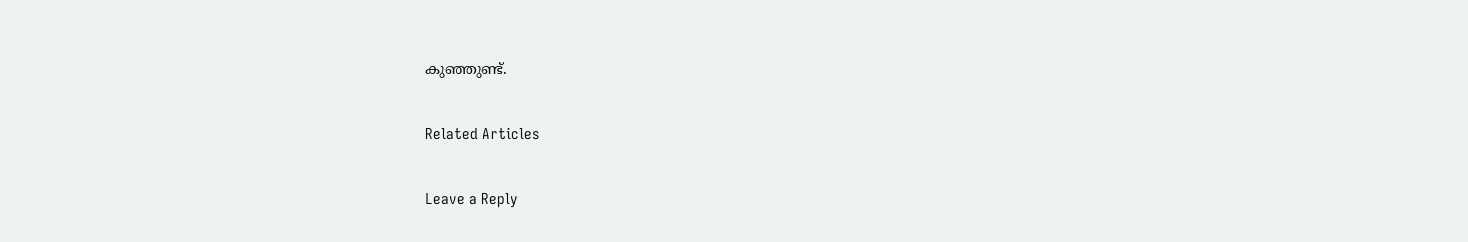കുഞ്ഞുണ്ട്.

Related Articles

Leave a Reply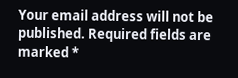Your email address will not be published. Required fields are marked *